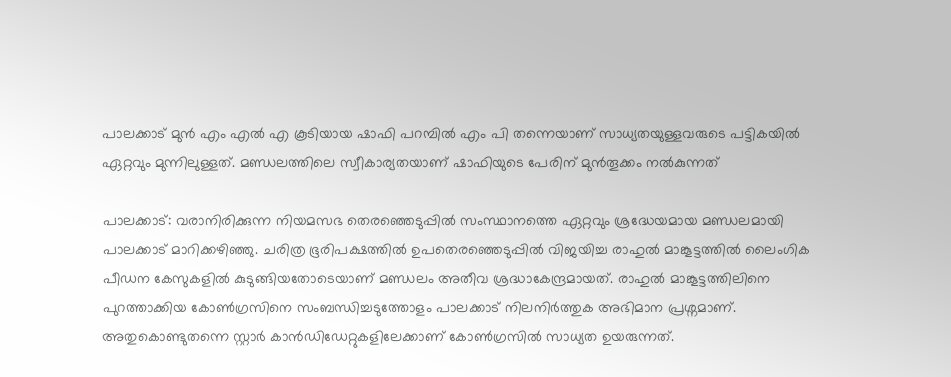പാലക്കാട് മുൻ എം എൽ എ കൂടിയായ ഷാഫി പറമ്പിൽ എം പി തന്നെയാണ് സാധ്യതയുള്ളവരുടെ പട്ടികയിൽ ഏറ്റവും മുന്നിലുള്ളത്. മണ്ഡലത്തിലെ സ്വീകാര്യതയാണ് ഷാഫിയുടെ പേരിന് മുൻതൂക്കം നൽകുന്നത്

പാലക്കാട്: വരാനിരിക്കുന്ന നിയമസഭ തെരഞ്ഞെടുപ്പിൽ സംസ്ഥാനത്തെ ഏറ്റവും ശ്രദ്ധേയമായ മണ്ഡലമായി പാലക്കാട് മാറിക്കഴിഞ്ഞു. ചരിത്ര ഭൂരിപക്ഷത്തിൽ ഉപതെരഞ്ഞെടുപ്പിൽ വിജയിച്ച രാഹുൽ മാങ്കൂട്ടത്തിൽ ലൈംഗിക പീഡന കേസുകളിൽ കുടുങ്ങിയതോടെയാണ് മണ്ഡലം അതീവ ശ്രദ്ധാകേന്ദ്രമായത്. രാഹുൽ മാങ്കൂട്ടത്തിലിനെ പുറത്താക്കിയ കോൺഗ്രസിനെ സംബന്ധിച്ചടുത്തോളം പാലക്കാട് നിലനിർത്തുക അഭിമാന പ്രശ്നമാണ്. അതുകൊണ്ടുതന്നെ സ്റ്റാർ കാൻഡിഡേറ്റുകളിലേക്കാണ് കോൺഗ്രസിൽ സാധ്യത ഉയരുന്നത്.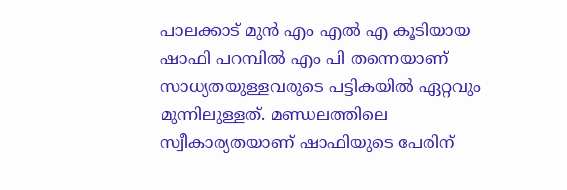പാലക്കാട് മുൻ എം എൽ എ കൂടിയായ ഷാഫി പറമ്പിൽ എം പി തന്നെയാണ് സാധ്യതയുള്ളവരുടെ പട്ടികയിൽ ഏറ്റവും മുന്നിലുള്ളത്. മണ്ഡലത്തിലെ സ്വീകാര്യതയാണ് ഷാഫിയുടെ പേരിന്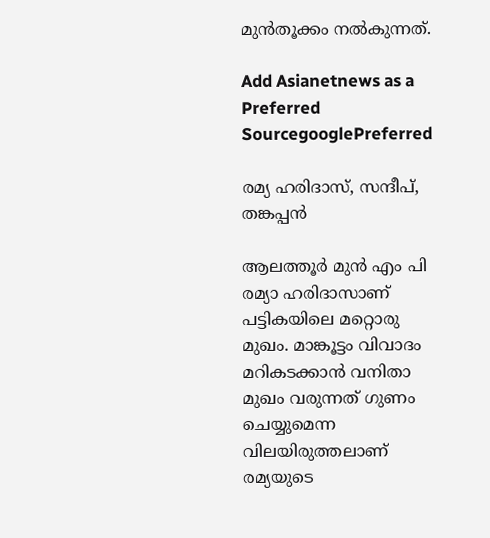മുൻതൂക്കം നൽകുന്നത്.

Add Asianetnews as a Preferred SourcegooglePreferred

രമ്യ ഹരിദാസ്, സന്ദീപ്, തങ്കപ്പൻ

ആലത്തൂർ മുൻ എം പി രമ്യാ ഹരിദാസാണ് പട്ടികയിലെ മറ്റൊരു മുഖം. മാങ്കൂട്ടം വിവാദം മറികടക്കാൻ വനിതാ മുഖം വരുന്നത് ഗുണം ചെയ്യുമെന്ന വിലയിരുത്തലാണ് രമ്യയുടെ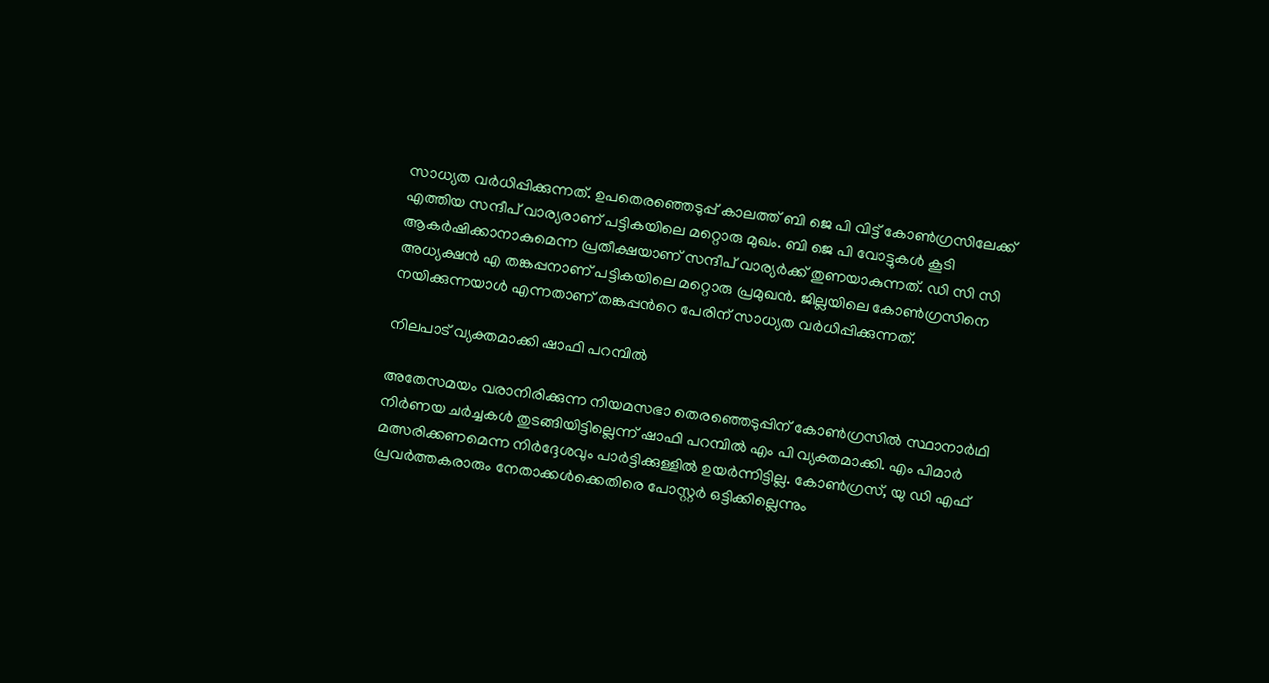സാധ്യത വർധിപ്പിക്കുന്നത്. ഉപതെരഞ്ഞെടുപ്പ് കാലത്ത് ബി ജെ പി വിട്ട് കോൺഗ്രസിലേക്ക് എത്തിയ സന്ദീപ് വാര്യരാണ് പട്ടികയിലെ മറ്റൊരു മുഖം. ബി ജെ പി വോട്ടുകൾ കൂടി ആകർഷിക്കാനാകുമെന്ന പ്രതീക്ഷയാണ് സന്ദീപ് വാര്യർക്ക് തുണയാകുന്നത്. ഡി സി സി അധ്യക്ഷൻ എ തങ്കപ്പനാണ് പട്ടികയിലെ മറ്റൊരു പ്രമുഖൻ. ജില്ലയിലെ കോൺഗ്രസിനെ നയിക്കുന്നയാൾ എന്നതാണ് തങ്കപ്പന്‍റെ പേരിന് സാധ്യത വർധിപ്പിക്കുന്നത്.

നിലപാട് വ്യക്തമാക്കി ഷാഫി പറമ്പിൽ

അതേസമയം വരാനിരിക്കുന്ന നിയമസഭാ തെരഞ്ഞെടുപ്പിന് കോൺഗ്രസിൽ സ്ഥാനാർഥി നിർണയ ചർച്ചകൾ തുടങ്ങിയിട്ടില്ലെന്ന് ഷാഫി പറമ്പിൽ എം പി വ്യക്തമാക്കി. എം പിമാർ മത്സരിക്കണമെന്ന നിർദ്ദേശവും പാർട്ടിക്കുള്ളിൽ ഉയർന്നിട്ടില്ല. കോൺഗ്രസ്, യു ഡി എഫ് പ്രവർത്തകരാരും നേതാക്കൾക്കെതിരെ പോസ്റ്റർ ഒട്ടിക്കില്ലെന്നും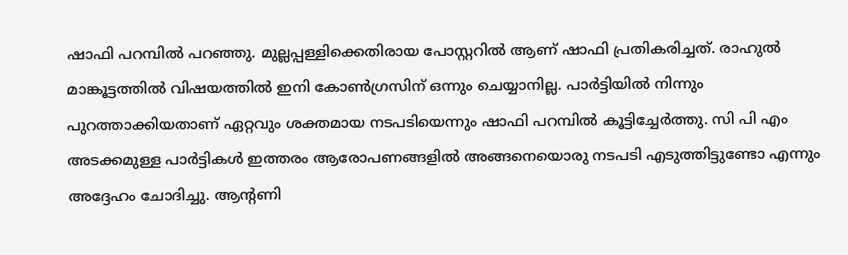ഷാഫി പറമ്പിൽ പറഞ്ഞു. മുല്ലപ്പള്ളിക്കെതിരായ പോസ്റ്ററിൽ ആണ് ഷാഫി പ്രതികരിച്ചത്. രാഹുൽ മാങ്കൂട്ടത്തിൽ വിഷയത്തിൽ ഇനി കോൺഗ്രസിന് ഒന്നും ചെയ്യാനില്ല. പാർട്ടിയിൽ നിന്നും പുറത്താക്കിയതാണ് ഏറ്റവും ശക്തമായ നടപടിയെന്നും ഷാഫി പറമ്പിൽ കൂട്ടിച്ചേർത്തു. സി പി എം അടക്കമുള്ള പാർട്ടികൾ ഇത്തരം ആരോപണങ്ങളിൽ അങ്ങനെയൊരു നടപടി എടുത്തിട്ടുണ്ടോ എന്നും അദ്ദേഹം ചോദിച്ചു. ആന്റണി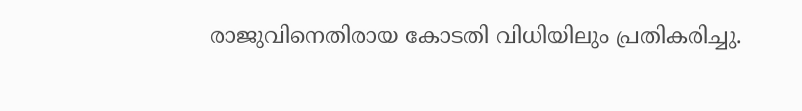രാജുവിനെതിരായ കോടതി വിധിയിലും പ്രതികരിച്ചു.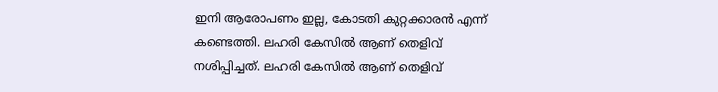ഇനി ആരോപണം ഇല്ല, കോടതി കുറ്റക്കാരൻ എന്ന് കണ്ടെത്തി. ലഹരി കേസിൽ ആണ് തെളിവ് നശിപ്പിച്ചത്. ലഹരി കേസിൽ ആണ് തെളിവ്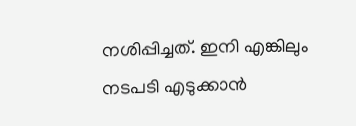നശിപ്പിച്ചത്. ഇനി എങ്കിലും നടപടി എടുക്കാൻ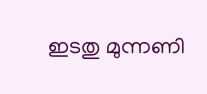ഇടതു മുന്നണി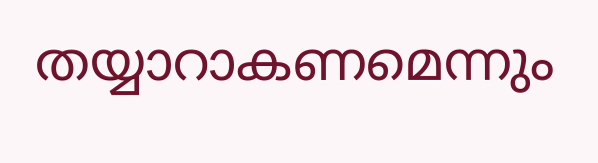തയ്യാറാകണമെന്നും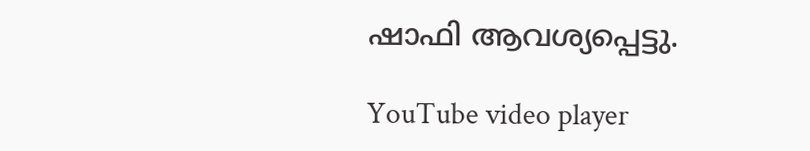ഷാഫി ആവശ്യപ്പെട്ടു.

YouTube video player